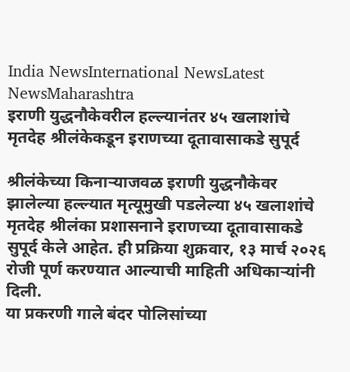India NewsInternational NewsLatest NewsMaharashtra
इराणी युद्धनौकेवरील हल्ल्यानंतर ४५ खलाशांचे मृतदेह श्रीलंकेकडून इराणच्या दूतावासाकडे सुपूर्द

श्रीलंकेच्या किनाऱ्याजवळ इराणी युद्धनौकेवर झालेल्या हल्ल्यात मृत्यूमुखी पडलेल्या ४५ खलाशांचे मृतदेह श्रीलंका प्रशासनाने इराणच्या दूतावासाकडे सुपूर्द केले आहेत. ही प्रक्रिया शुक्रवार, १३ मार्च २०२६ रोजी पूर्ण करण्यात आल्याची माहिती अधिकाऱ्यांनी दिली.
या प्रकरणी गाले बंदर पोलिसांच्या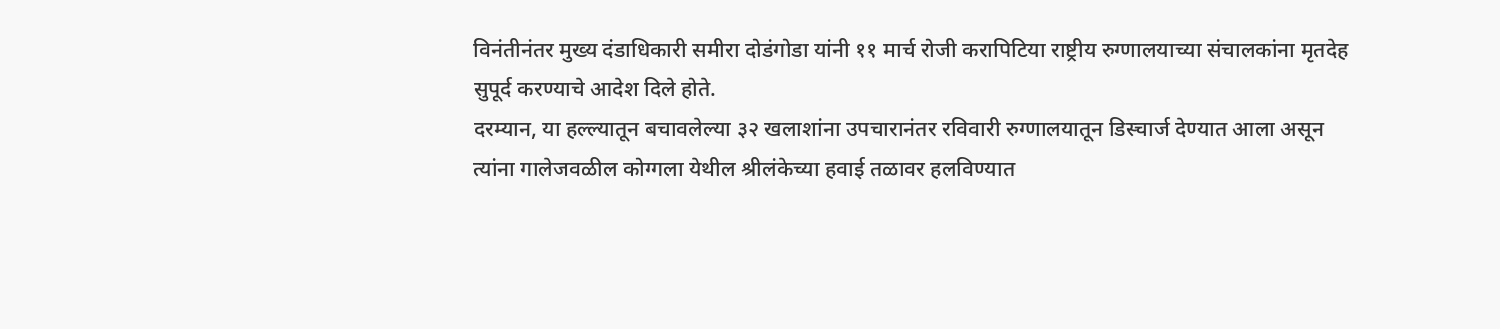विनंतीनंतर मुख्य दंडाधिकारी समीरा दोडंगोडा यांनी ११ मार्च रोजी करापिटिया राष्ट्रीय रुग्णालयाच्या संचालकांना मृतदेह सुपूर्द करण्याचे आदेश दिले होते.
दरम्यान, या हल्ल्यातून बचावलेल्या ३२ खलाशांना उपचारानंतर रविवारी रुग्णालयातून डिस्चार्ज देण्यात आला असून त्यांना गालेजवळील कोग्गला येथील श्रीलंकेच्या हवाई तळावर हलविण्यात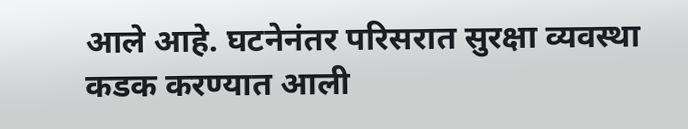आले आहे. घटनेनंतर परिसरात सुरक्षा व्यवस्था कडक करण्यात आली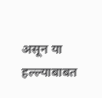असून या हल्ल्याबाबत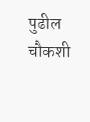पुढील चौकशी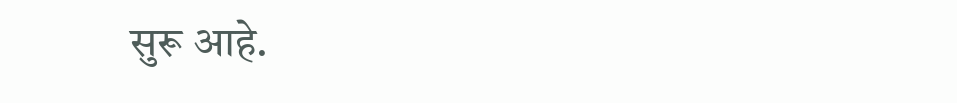सुरू आहे.